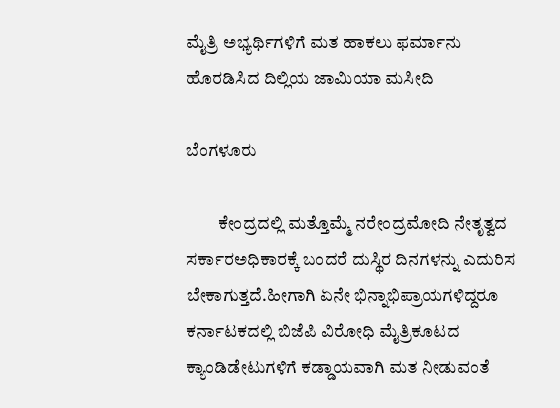ಮೈತ್ರಿ ಅಭ್ಯರ್ಥಿಗಳಿಗೆ ಮತ ಹಾಕಲು ಫರ್ಮಾನು ಹೊರಡಿಸಿದ ದಿಲ್ಲಿಯ ಜಾಮಿಯಾ ಮಸೀದಿ

ಬೆಂಗಳೂರು

         ಕೇಂದ್ರದಲ್ಲಿ ಮತ್ತೊಮ್ಮೆ ನರೇಂದ್ರಮೋದಿ ನೇತೃತ್ವದ ಸರ್ಕಾರಅಧಿಕಾರಕ್ಕೆ ಬಂದರೆ ದುಸ್ಥಿರ ದಿನಗಳನ್ನು ಎದುರಿಸ ಬೇಕಾಗುತ್ತದೆ.ಹೀಗಾಗಿ ಏನೇ ಭಿನ್ನಾಭಿಪ್ರಾಯಗಳಿದ್ದರೂ ಕರ್ನಾಟಕದಲ್ಲಿ ಬಿಜೆಪಿ ವಿರೋಧಿ ಮೈತ್ರಿಕೂಟದ ಕ್ಯಾಂಡಿಡೇಟುಗಳಿಗೆ ಕಡ್ಡಾಯವಾಗಿ ಮತ ನೀಡುವಂತೆ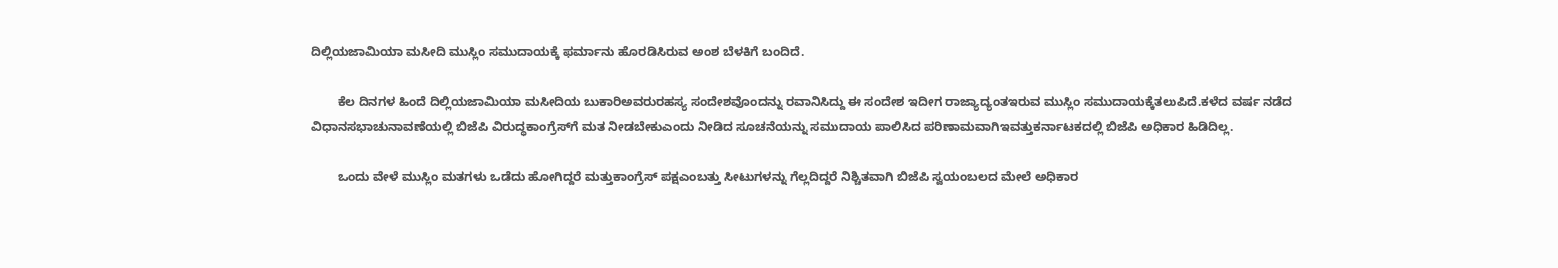ದಿಲ್ಲಿಯಜಾಮಿಯಾ ಮಸೀದಿ ಮುಸ್ಲಿಂ ಸಮುದಾಯಕ್ಕೆ ಫರ್ಮಾನು ಹೊರಡಿಸಿರುವ ಅಂಶ ಬೆಳಕಿಗೆ ಬಂದಿದೆ.

        ಕೆಲ ದಿನಗಳ ಹಿಂದೆ ದಿಲ್ಲಿಯಜಾಮಿಯಾ ಮಸೀದಿಯ ಬುಕಾರಿಅವರುರಹಸ್ಯ ಸಂದೇಶವೊಂದನ್ನು ರವಾನಿಸಿದ್ದು ಈ ಸಂದೇಶ ಇದೀಗ ರಾಜ್ಯಾದ್ಯಂತಇರುವ ಮುಸ್ಲಿಂ ಸಮುದಾಯಕ್ಕೆತಲುಪಿದೆ.ಕಳೆದ ವರ್ಷ ನಡೆದ ವಿಧಾನಸಭಾಚುನಾವಣೆಯಲ್ಲಿ ಬಿಜೆಪಿ ವಿರುದ್ಧಕಾಂಗ್ರೆಸ್‍ಗೆ ಮತ ನೀಡಬೇಕುಎಂದು ನೀಡಿದ ಸೂಚನೆಯನ್ನು ಸಮುದಾಯ ಪಾಲಿಸಿದ ಪರಿಣಾಮವಾಗಿಇವತ್ತುಕರ್ನಾಟಕದಲ್ಲಿ ಬಿಜೆಪಿ ಅಧಿಕಾರ ಹಿಡಿದಿಲ್ಲ.

        ಒಂದು ವೇಳೆ ಮುಸ್ಲಿಂ ಮತಗಳು ಒಡೆದು ಹೋಗಿದ್ದರೆ ಮತ್ತುಕಾಂಗ್ರೆಸ್ ಪಕ್ಷಎಂಬತ್ತು ಸೀಟುಗಳನ್ನು ಗೆಲ್ಲದಿದ್ದರೆ ನಿಶ್ಚಿತವಾಗಿ ಬಿಜೆಪಿ ಸ್ವಯಂಬಲದ ಮೇಲೆ ಅಧಿಕಾರ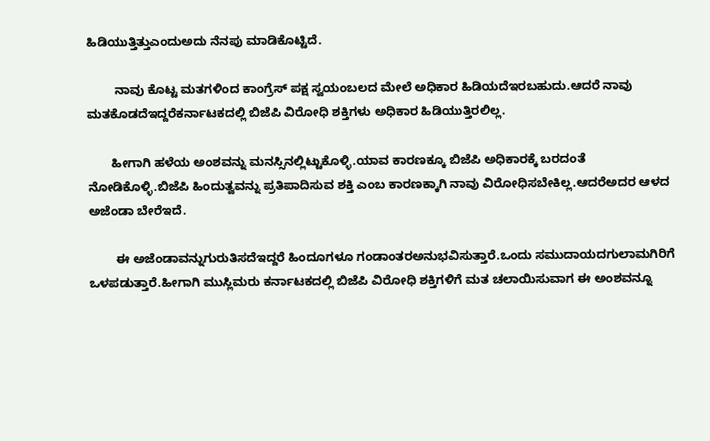ಹಿಡಿಯುತ್ತಿತ್ತುಎಂದುಅದು ನೆನಪು ಮಾಡಿಕೊಟ್ಟಿದೆ.

        ನಾವು ಕೊಟ್ಟ ಮತಗಳಿಂದ ಕಾಂಗ್ರೆಸ್ ಪಕ್ಷ ಸ್ವಯಂಬಲದ ಮೇಲೆ ಅಧಿಕಾರ ಹಿಡಿಯದೆಇರಬಹುದು.ಆದರೆ ನಾವು ಮತಕೊಡದೆಇದ್ದರೆಕರ್ನಾಟಕದಲ್ಲಿ ಬಿಜೆಪಿ ವಿರೋಧಿ ಶಕ್ತಿಗಳು ಅಧಿಕಾರ ಹಿಡಿಯುತ್ತಿರಲಿಲ್ಲ.

       ಹೀಗಾಗಿ ಹಳೆಯ ಅಂಶವನ್ನು ಮನಸ್ಸಿನಲ್ಲಿಟ್ಟುಕೊಳ್ಳಿ.ಯಾವ ಕಾರಣಕ್ಕೂ ಬಿಜೆಪಿ ಅಧಿಕಾರಕ್ಕೆ ಬರದಂತೆ ನೋಡಿಕೊಳ್ಳಿ.ಬಿಜೆಪಿ ಹಿಂದುತ್ವವನ್ನು ಪ್ರತಿಪಾದಿಸುವ ಶಕ್ತಿ ಎಂಬ ಕಾರಣಕ್ಕಾಗಿ ನಾವು ವಿರೋಧಿಸಬೇಕಿಲ್ಲ.ಆದರೆಅದರ ಆಳದ ಅಜೆಂಡಾ ಬೇರೆಇದೆ.

        ಈ ಅಜೆಂಡಾವನ್ನುಗುರುತಿಸದೆಇದ್ದರೆ ಹಿಂದೂಗಳೂ ಗಂಡಾಂತರಅನುಭವಿಸುತ್ತಾರೆ.ಒಂದು ಸಮುದಾಯದಗುಲಾಮಗಿರಿಗೆ ಒಳಪಡುತ್ತಾರೆ.ಹೀಗಾಗಿ ಮುಸ್ಲಿಮರು ಕರ್ನಾಟಕದಲ್ಲಿ ಬಿಜೆಪಿ ವಿರೋಧಿ ಶಕ್ತಿಗಳಿಗೆ ಮತ ಚಲಾಯಿಸುವಾಗ ಈ ಅಂಶವನ್ನೂ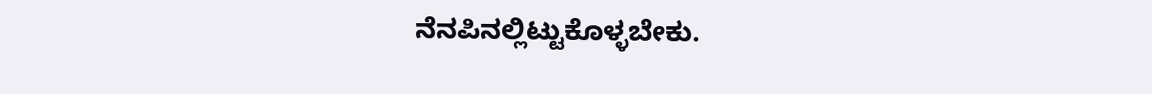ನೆನಪಿನಲ್ಲಿಟ್ಟುಕೊಳ್ಳಬೇಕು.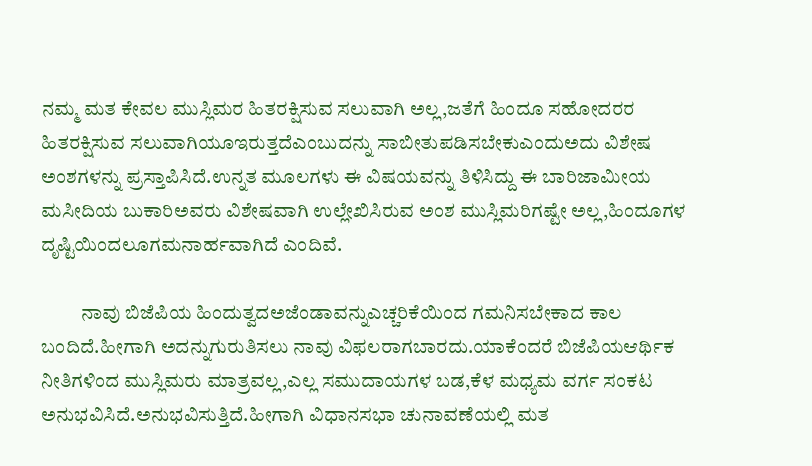ನಮ್ಮ ಮತ ಕೇವಲ ಮುಸ್ಲಿಮರ ಹಿತರಕ್ಷಿಸುವ ಸಲುವಾಗಿ ಅಲ್ಲ,ಜತೆಗೆ ಹಿಂದೂ ಸಹೋದರರ ಹಿತರಕ್ಷಿಸುವ ಸಲುವಾಗಿಯೂಇರುತ್ತದೆಎಂಬುದನ್ನು ಸಾಬೀತುಪಡಿಸಬೇಕುಎಂದುಅದು ವಿಶೇಷ ಅಂಶಗಳನ್ನು ಪ್ರಸ್ತಾಪಿಸಿದೆ.ಉನ್ನತ ಮೂಲಗಳು ಈ ವಿಷಯವನ್ನು ತಿಳಿಸಿದ್ದು ಈ ಬಾರಿಜಾಮೀಯ ಮಸೀದಿಯ ಬುಕಾರಿಅವರು ವಿಶೇಷವಾಗಿ ಉಲ್ಲೇಖಿಸಿರುವ ಅಂಶ ಮುಸ್ಲಿಮರಿಗಷ್ಟೇ ಅಲ್ಲ,ಹಿಂದೂಗಳ ದೃಷ್ಟಿಯಿಂದಲೂಗಮನಾರ್ಹವಾಗಿದೆ ಎಂದಿವೆ.

          ನಾವು ಬಿಜೆಪಿಯ ಹಿಂದುತ್ವದಅಜೆಂಡಾವನ್ನುಎಚ್ಚರಿಕೆಯಿಂದ ಗಮನಿಸಬೇಕಾದ ಕಾಲ ಬಂದಿದೆ.ಹೀಗಾಗಿ ಅದನ್ನುಗುರುತಿಸಲು ನಾವು ವಿಫಲರಾಗಬಾರದು.ಯಾಕೆಂದರೆ ಬಿಜೆಪಿಯಆರ್ಥಿಕ ನೀತಿಗಳಿಂದ ಮುಸ್ಲಿಮರು ಮಾತ್ರವಲ್ಲ,ಎಲ್ಲ ಸಮುದಾಯಗಳ ಬಡ,ಕೆಳ ಮಧ್ಯಮ ವರ್ಗ ಸಂಕಟ ಅನುಭವಿಸಿದೆ.ಅನುಭವಿಸುತ್ತಿದೆ.ಹೀಗಾಗಿ ವಿಧಾನಸಭಾ ಚುನಾವಣೆಯಲ್ಲಿ ಮತ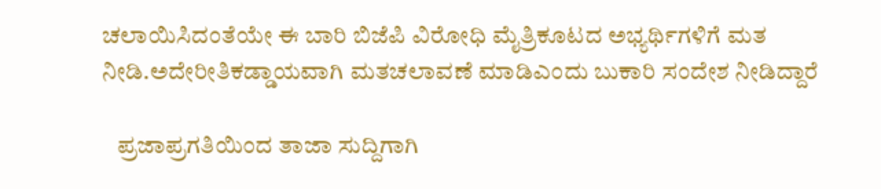ಚಲಾಯಿಸಿದಂತೆಯೇ ಈ ಬಾರಿ ಬಿಜೆಪಿ ವಿರೋಧಿ ಮೈತ್ರಿಕೂಟದ ಅಭ್ಯರ್ಥಿಗಳಿಗೆ ಮತ ನೀಡಿ.ಅದೇರೀತಿಕಡ್ಡಾಯವಾಗಿ ಮತಚಲಾವಣೆ ಮಾಡಿಎಂದು ಬುಕಾರಿ ಸಂದೇಶ ನೀಡಿದ್ದಾರೆ

   ಪ್ರಜಾಪ್ರಗತಿಯಿಂದ ತಾಜಾ ಸುದ್ದಿಗಾಗಿ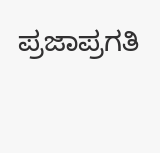ಪ್ರಜಾಪ್ರಗತಿ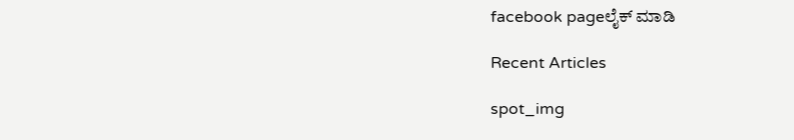facebook pageಲೈಕ್ ಮಾಡಿ

Recent Articles

spot_img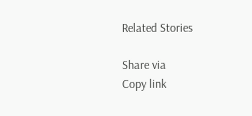Related Stories

Share via
Copy link